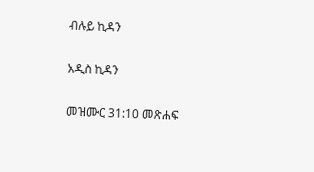ብሉይ ኪዳን

አዲስ ኪዳን

መዝሙር 31:10 መጽሐፍ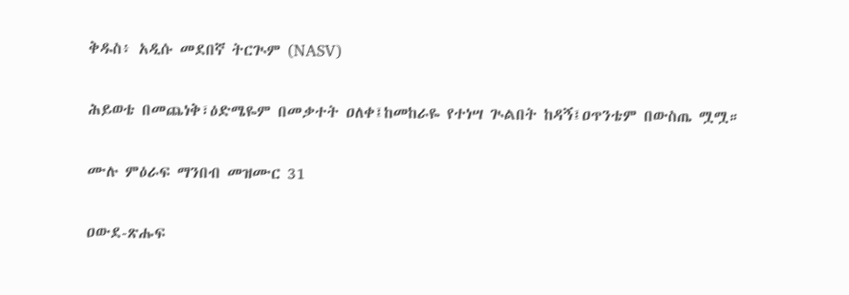ቅዱስ፥ አዲሱ መደበኛ ትርጒም (NASV)

ሕይወቴ በመጨነቅ፣ዕድሜዬም በመቃተት ዐለቀ፤ከመከራዬ የተነሣ ጒልበት ከዳኝ፤ዐጥንቴም በውስጤ ሟሟ።

ሙሉ ምዕራፍ ማንበብ መዝሙር 31

ዐውደ-ጽሑፍ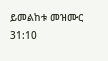ይመልከቱ መዝሙር 31:10